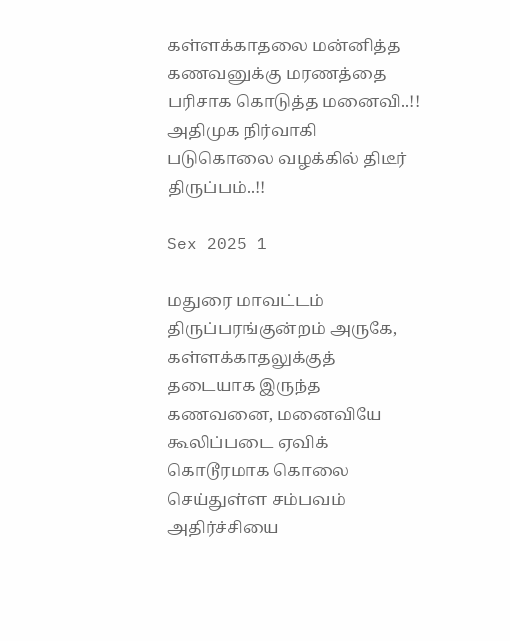கள்ளக்காதலை மன்னித்த கணவனுக்கு மரணத்தை பரிசாக கொடுத்த மனைவி..!! அதிமுக நிர்வாகி படுகொலை வழக்கில் திடீர் திருப்பம்..!!

Sex 2025 1

மதுரை மாவட்டம் திருப்பரங்குன்றம் அருகே, கள்ளக்காதலுக்குத் தடையாக இருந்த கணவனை, மனைவியே கூலிப்படை ஏவிக் கொடூரமாக கொலை செய்துள்ள சம்பவம் அதிர்ச்சியை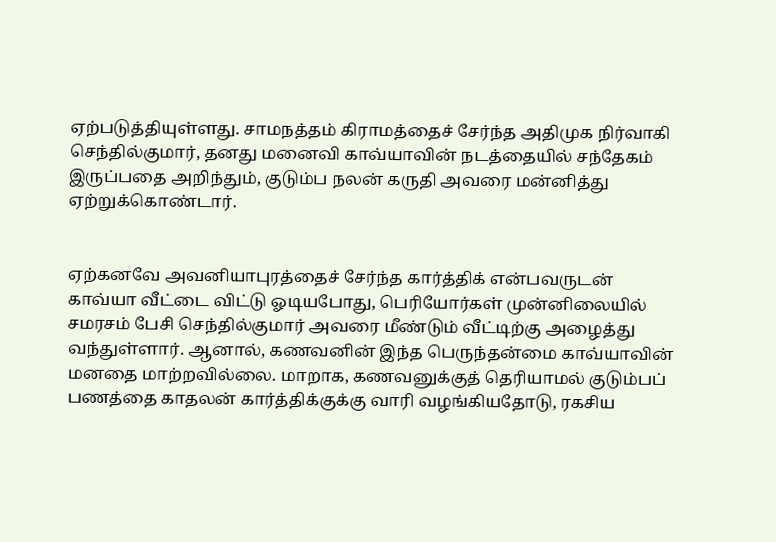ஏற்படுத்தியுள்ளது. சாமநத்தம் கிராமத்தைச் சேர்ந்த அதிமுக நிர்வாகி செந்தில்குமார், தனது மனைவி காவ்யாவின் நடத்தையில் சந்தேகம் இருப்பதை அறிந்தும், குடும்ப நலன் கருதி அவரை மன்னித்து ஏற்றுக்கொண்டார்.


ஏற்கனவே அவனியாபுரத்தைச் சேர்ந்த கார்த்திக் என்பவருடன் காவ்யா வீட்டை விட்டு ஓடியபோது, பெரியோர்கள் முன்னிலையில் சமரசம் பேசி செந்தில்குமார் அவரை மீண்டும் வீட்டிற்கு அழைத்து வந்துள்ளார். ஆனால், கணவனின் இந்த பெருந்தன்மை காவ்யாவின் மனதை மாற்றவில்லை. மாறாக, கணவனுக்குத் தெரியாமல் குடும்பப் பணத்தை காதலன் கார்த்திக்குக்கு வாரி வழங்கியதோடு, ரகசிய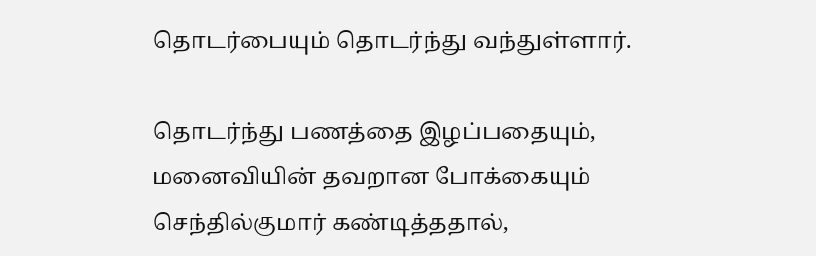தொடர்பையும் தொடர்ந்து வந்துள்ளார்.

தொடர்ந்து பணத்தை இழப்பதையும், மனைவியின் தவறான போக்கையும் செந்தில்குமார் கண்டித்ததால்,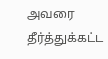அவரை தீர்த்துக்கட்ட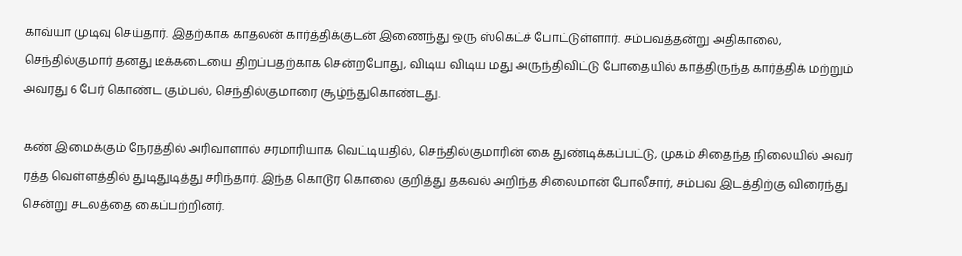காவ்யா முடிவு செய்தார். இதற்காக காதலன் கார்த்திக்குடன் இணைந்து ஒரு ஸ்கெட்ச் போட்டுள்ளார். சம்பவத்தன்று அதிகாலை, செந்தில்குமார் தனது டீக்கடையை திறப்பதற்காக சென்றபோது, விடிய விடிய மது அருந்திவிட்டு போதையில் காத்திருந்த கார்த்திக் மற்றும் அவரது 6 பேர் கொண்ட கும்பல், செந்தில்குமாரை சூழ்ந்துகொண்டது.

கண் இமைக்கும் நேரத்தில் அரிவாளால் சரமாரியாக வெட்டியதில், செந்தில்குமாரின் கை துண்டிக்கப்பட்டு, முகம் சிதைந்த நிலையில் அவர் ரத்த வெள்ளத்தில் துடிதுடித்து சரிந்தார். இந்த கொடூர கொலை குறித்து தகவல் அறிந்த சிலைமான் போலீசார், சம்பவ இடத்திற்கு விரைந்து சென்று சடலத்தை கைப்பற்றினர்.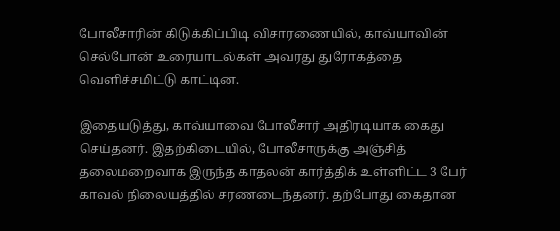போலீசாரின் கிடுக்கிப்பிடி விசாரணையில், காவ்யாவின் செல்போன் உரையாடல்கள் அவரது துரோகத்தை வெளிச்சமிட்டு காட்டின.

இதையடுத்து, காவ்யாவை போலீசார் அதிரடியாக கைது செய்தனர். இதற்கிடையில், போலீசாருக்கு அஞ்சித் தலைமறைவாக இருந்த காதலன் கார்த்திக் உள்ளிட்ட 3 பேர் காவல் நிலையத்தில் சரணடைந்தனர். தற்போது கைதான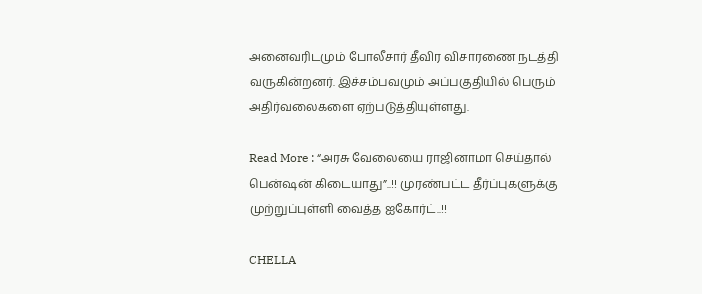அனைவரிடமும் போலீசார் தீவிர விசாரணை நடத்தி வருகின்றனர். இச்சம்பவமும் அப்பகுதியில் பெரும் அதிர்வலைகளை ஏற்படுத்தியுள்ளது.

Read More : “அரசு வேலையை ராஜினாமா செய்தால் பென்ஷன் கிடையாது”..!! முரண்பட்ட தீர்ப்புகளுக்கு முற்றுப்புள்ளி வைத்த ஐகோர்ட்..!!

CHELLA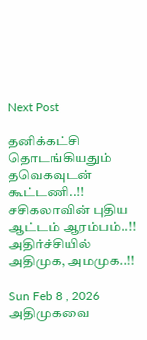Next Post

தனிக்கட்சி தொடங்கியதும் தவெகவுடன் கூட்டணி..!! சசிகலாவின் புதிய ஆட்டம் ஆரம்பம்..!! அதிர்ச்சியில் அதிமுக, அமமுக..!!

Sun Feb 8 , 2026
அதிமுகவை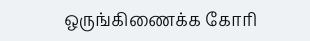ஒருங்கிணைக்க கோரி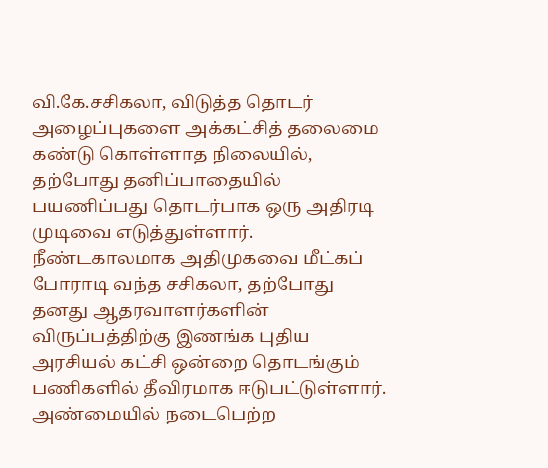வி.கே.சசிகலா, விடுத்த தொடர் அழைப்புகளை அக்கட்சித் தலைமை கண்டு கொள்ளாத நிலையில், தற்போது தனிப்பாதையில் பயணிப்பது தொடர்பாக ஒரு அதிரடி முடிவை எடுத்துள்ளார். நீண்டகாலமாக அதிமுகவை மீட்கப் போராடி வந்த சசிகலா, தற்போது தனது ஆதரவாளர்களின் விருப்பத்திற்கு இணங்க புதிய அரசியல் கட்சி ஒன்றை தொடங்கும் பணிகளில் தீவிரமாக ஈடுபட்டுள்ளார். அண்மையில் நடைபெற்ற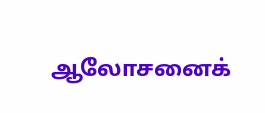ஆலோசனைக்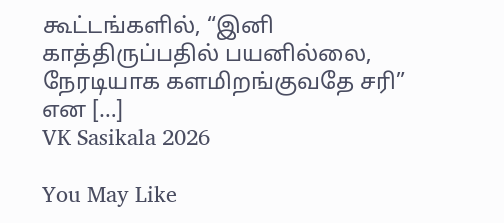கூட்டங்களில், “இனி காத்திருப்பதில் பயனில்லை, நேரடியாக களமிறங்குவதே சரி” என […]
VK Sasikala 2026

You May Like